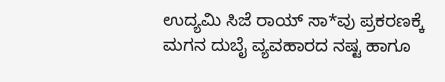ಉದ್ಯಮಿ ಸಿಜೆ ರಾಯ್ ಸಾ*ವು ಪ್ರಕರಣಕ್ಕೆ ಮಗನ ದುಬೈ ವ್ಯವಹಾರದ ನಷ್ಟ ಹಾಗೂ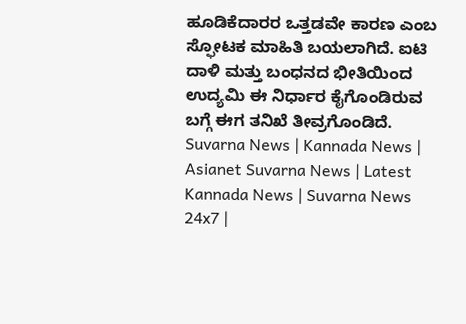ಹೂಡಿಕೆದಾರರ ಒತ್ತಡವೇ ಕಾರಣ ಎಂಬ ಸ್ಫೋಟಕ ಮಾಹಿತಿ ಬಯಲಾಗಿದೆ. ಐಟಿ ದಾಳಿ ಮತ್ತು ಬಂಧನದ ಭೀತಿಯಿಂದ ಉದ್ಯಮಿ ಈ ನಿರ್ಧಾರ ಕೈಗೊಂಡಿರುವ ಬಗ್ಗೆ ಈಗ ತನಿಖೆ ತೀವ್ರಗೊಂಡಿದೆ.
Suvarna News | Kannada News | Asianet Suvarna News | Latest Kannada News | Suvarna News 24x7 |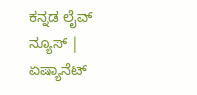ಕನ್ನಡ ಲೈವ್ ನ್ಯೂಸ್ | ಏಷ್ಯಾನೆಟ್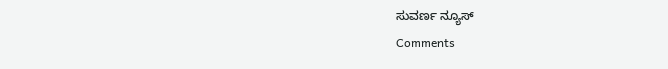ಸುವರ್ಣ ನ್ಯೂಸ್
Comments